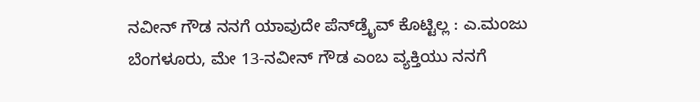ನವೀನ್‌ ಗೌಡ ನನಗೆ ಯಾವುದೇ ಪೆನ್‌ಡ್ರೈವ್‌ ಕೊಟ್ಟಿಲ್ಲ : ಎ.ಮಂಜು
ಬೆಂಗಳೂರು, ಮೇ 13-ನವೀನ್‌ ಗೌಡ ಎಂಬ ವ್ಯಕ್ತಿಯು ನನಗೆ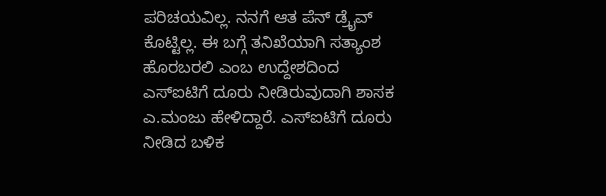ಪರಿಚಯವಿಲ್ಲ. ನನಗೆ ಆತ ಪೆನ್‌ ಡ್ರೈವ್‌ ಕೊಟ್ಟಿಲ್ಲ. ಈ ಬಗ್ಗೆ ತನಿಖೆಯಾಗಿ ಸತ್ಯಾಂಶ ಹೊರಬರಲಿ ಎಂಬ ಉದ್ದೇಶದಿಂದ ಎಸ್‌ಐಟಿಗೆ ದೂರು ನೀಡಿರುವುದಾಗಿ ಶಾಸಕ ಎ.ಮಂಜು ಹೇಳಿದ್ದಾರೆ. ಎಸ್‌ಐಟಿಗೆ ದೂರು ನೀಡಿದ ಬಳಿಕ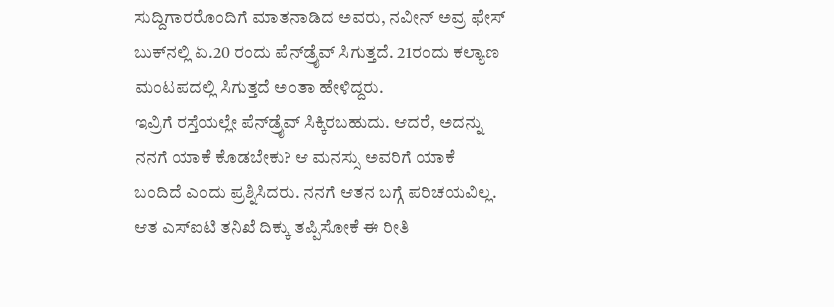ಸುದ್ದಿಗಾರರೊಂದಿಗೆ ಮಾತನಾಡಿದ ಅವರು, ನವೀನ್‌ ಅವ್ರ ಫೇಸ್‌ ಬುಕ್‌ನಲ್ಲಿ ಏ.20 ರಂದು ಪೆನ್‌ಡ್ರೈವ್‌ ಸಿಗುತ್ತದೆ. 21ರಂದು ಕಲ್ಯಾಣ ಮಂಟಪದಲ್ಲಿ ಸಿಗುತ್ತದೆ ಅಂತಾ ಹೇಳಿದ್ದರು.
ಇವ್ರಿಗೆ ರಸ್ತೆಯಲ್ಲೇ ಪೆನ್‌ಡ್ರೈವ್‌ ಸಿಕ್ಕಿರಬಹುದು. ಆದರೆ, ಅದನ್ನು ನನಗೆ ಯಾಕೆ ಕೊಡಬೇಕು? ಆ ಮನಸ್ಸು ಅವರಿಗೆ ಯಾಕೆ ಬಂದಿದೆ ಎಂದು ಪ್ರಶ್ನಿಸಿದರು. ನನಗೆ ಆತನ ಬಗ್ಗೆ ಪರಿಚಯವಿಲ್ಲ. ಆತ ಎಸ್‌ಐಟಿ ತನಿಖೆ ದಿಕ್ಕು ತಪ್ಪಿಸೋಕೆ ಈ ರೀತಿ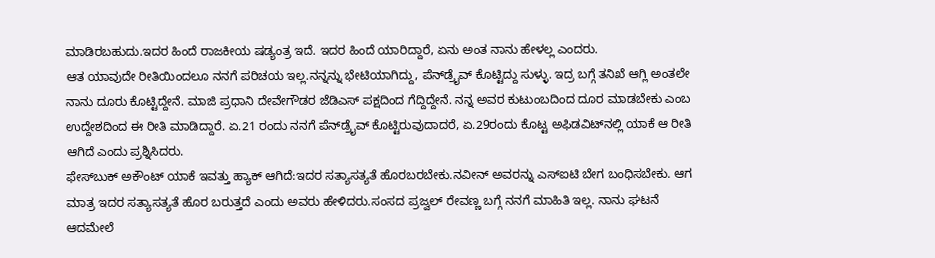ಮಾಡಿರಬಹುದು.ಇದರ ಹಿಂದೆ ರಾಜಕೀಯ ಷಡ್ಯಂತ್ರ ಇದೆ. ಇದರ ಹಿಂದೆ ಯಾರಿದ್ದಾರೆ, ಏನು ಅಂತ ನಾನು ಹೇಳಲ್ಲ ಎಂದರು.
ಆತ ಯಾವುದೇ ರೀತಿಯಿಂದಲೂ ನನಗೆ ಪರಿಚಯ ಇಲ್ಲ.ನನ್ನನ್ನು ಭೇಟಿಯಾಗಿದ್ದು, ಪೆನ್‌ಡ್ರೈವ್‌ ಕೊಟ್ಟಿದ್ದು ಸುಳ್ಳು. ಇದ್ರ ಬಗ್ಗೆ ತನಿಖೆ ಆಗ್ಲಿ ಅಂತಲೇ ನಾನು ದೂರು ಕೊಟ್ಟಿದ್ದೇನೆ. ಮಾಜಿ ಪ್ರಧಾನಿ ದೇವೇಗೌಡರ ಜೆಡಿಎಸ್‌ ಪಕ್ಷದಿಂದ ಗೆದ್ದಿದ್ದೇನೆ. ನನ್ನ ಅವರ ಕುಟುಂಬದಿಂದ ದೂರ ಮಾಡಬೇಕು ಎಂಬ ಉದ್ದೇಶದಿಂದ ಈ ರೀತಿ ಮಾಡಿದ್ದಾರೆ. ಏ.21 ರಂದು ನನಗೆ ಪೆನ್‌ಡ್ರೈವ್‌ ಕೊಟ್ಟಿರುವುದಾದರೆ, ಏ.29ರಂದು ಕೊಟ್ಟ ಅಫಿಡವಿಟ್‌ನಲ್ಲಿ ಯಾಕೆ ಆ ರೀತಿ ಆಗಿದೆ ಎಂದು ಪ್ರಶ್ನಿಸಿದರು.
ಫೇಸ್‌ಬುಕ್‌ ಅಕೌಂಟ್‌ ಯಾಕೆ ಇವತ್ತು ಹ್ಯಾಕ್‌ ಆಗಿದೆ:ಇದರ ಸತ್ಯಾಸತ್ಯತೆ ಹೊರಬರಬೇಕು.ನವೀನ್‌ ಅವರನ್ನು ಎಸ್‌ಐಟಿ ಬೇಗ ಬಂಧಿಸಬೇಕು. ಆಗ ಮಾತ್ರ ಇದರ ಸತ್ಯಾಸತ್ಯತೆ ಹೊರ ಬರುತ್ತದೆ ಎಂದು ಅವರು ಹೇಳಿದರು.ಸಂಸದ ಪ್ರಜ್ವಲ್‌ ರೇವಣ್ಣ ಬಗ್ಗೆ ನನಗೆ ಮಾಹಿತಿ ಇಲ್ಲ. ನಾನು ಘಟನೆ ಆದಮೇಲೆ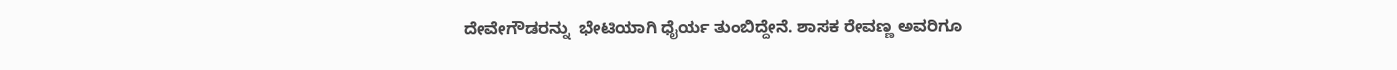ದೇವೇಗೌಡರನ್ನು  ಭೇಟಿಯಾಗಿ ಧೈರ್ಯ ತುಂಬಿದ್ದೇನೆ. ಶಾಸಕ ರೇವಣ್ಣ ಅವರಿಗೂ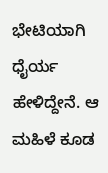ಭೇಟಿಯಾಗಿ ಧೈರ್ಯ ಹೇಳಿದ್ದೇನೆ. ಆ ಮಹಿಳೆ ಕೂಡ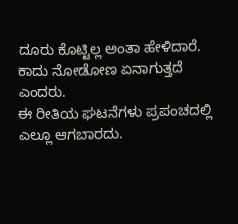ದೂರು ಕೊಟ್ಟಿಲ್ಲ ಅಂತಾ ಹೇಳಿದಾರೆ. ಕಾದು ನೋಡೋಣ ಏನಾಗುತ್ತದೆ ಎಂದರು.
ಈ ರೀತಿಯ ಘಟನೆಗಳು ಪ್ರಪಂಚದಲ್ಲಿ ಎಲ್ಲೂ ಆಗಬಾರದು.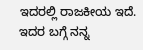ಇದರಲ್ಲಿ ರಾಜಕೀಯ ಇದೆ. ಇದರ ಬಗ್ಗೆ ನನ್ನ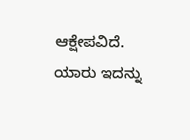ಆಕ್ಷೇಪವಿದೆ. ಯಾರು ಇದನ್ನು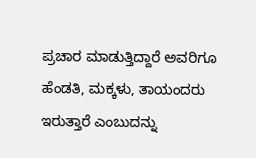ಪ್ರಚಾರ ಮಾಡುತ್ತಿದ್ದಾರೆ ಅವರಿಗೂ ಹೆಂಡತಿ, ಮಕ್ಕಳು, ತಾಯಂದರು ಇರುತ್ತಾರೆ ಎಂಬುದನ್ನು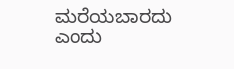ಮರೆಯಬಾರದು ಎಂದು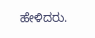ಹೇಳಿದರು.